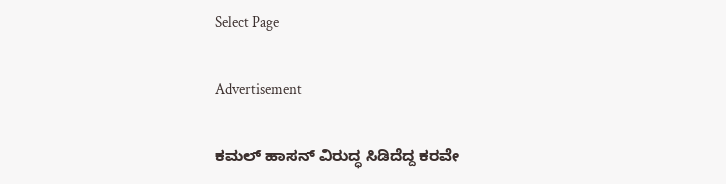Select Page

Advertisement

ಕಮಲ್ ಹಾಸನ್ ವಿರುದ್ಧ ಸಿಡಿದೆದ್ದ ಕರವೇ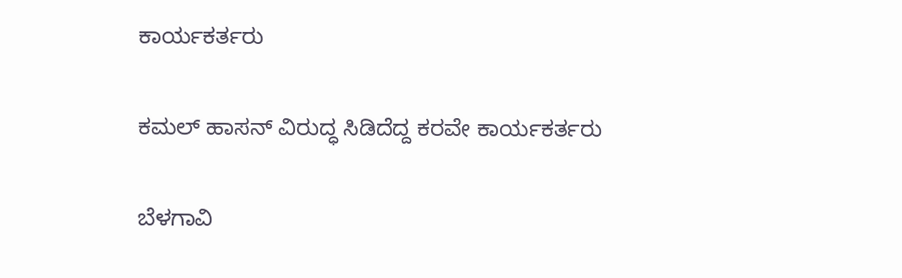ಕಾರ್ಯಕರ್ತರು

ಕಮಲ್ ಹಾಸನ್ ವಿರುದ್ಧ ಸಿಡಿದೆದ್ದ ಕರವೇ ಕಾರ್ಯಕರ್ತರು

ಬೆಳಗಾವಿ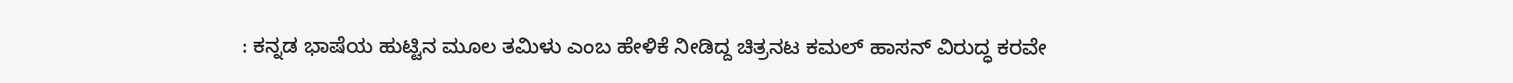: ಕನ್ನಡ ಭಾಷೆಯ ಹುಟ್ಟಿನ ಮೂಲ ತಮಿಳು ಎಂಬ ಹೇಳಿಕೆ‌ ನೀಡಿದ್ದ ಚಿತ್ರನಟ ಕಮಲ್ ಹಾಸನ್ ವಿರುದ್ಧ ಕರವೇ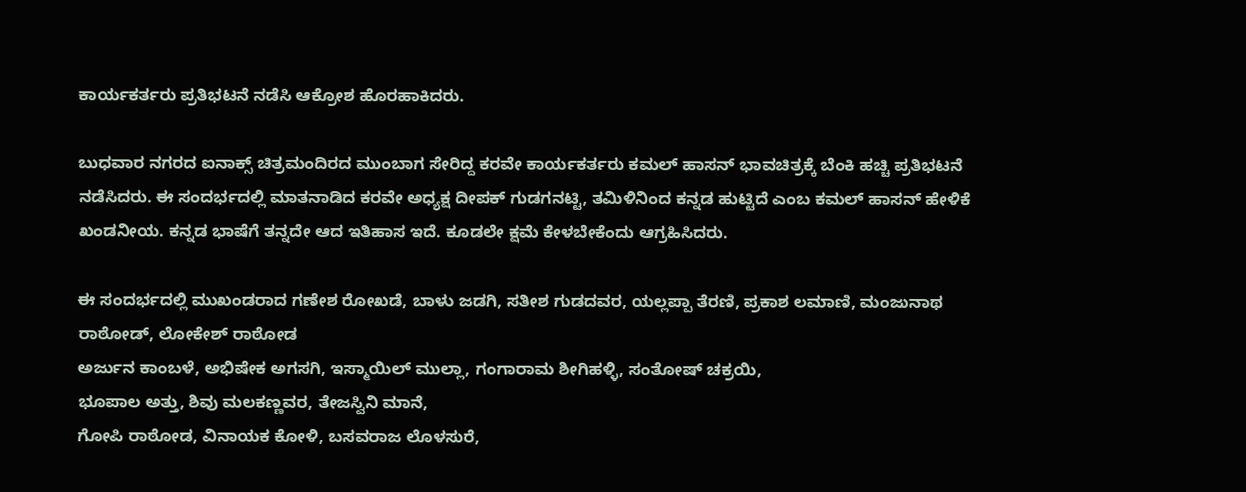ಕಾರ್ಯಕರ್ತರು ಪ್ರತಿಭಟನೆ ನಡೆಸಿ ಆಕ್ರೋಶ ಹೊರಹಾಕಿದರು.

ಬುಧವಾರ ನಗರದ ಐನಾಕ್ಸ್ ಚಿತ್ರಮಂದಿರದ ಮುಂಬಾಗ ಸೇರಿದ್ದ ಕರವೇ ಕಾರ್ಯಕರ್ತರು ಕಮಲ್ ಹಾಸನ್ ಭಾವಚಿತ್ರಕ್ಕೆ ಬೆಂಕಿ ಹಚ್ಚಿ ಪ್ರತಿಭಟನೆ ನಡೆಸಿದರು. ಈ ಸಂದರ್ಭದಲ್ಲಿ ಮಾತನಾಡಿದ ಕರವೇ ಅಧ್ಯಕ್ಷ ದೀಪಕ್ ಗುಡಗನಟ್ಟಿ, ತಮಿಳಿನಿಂದ ಕನ್ನಡ ಹುಟ್ಟಿದೆ ಎಂಬ ಕಮಲ್ ಹಾಸನ್ ಹೇಳಿಕೆ ಖಂಡನೀಯ. ಕನ್ನಡ ಭಾಷೆಗೆ ತನ್ನದೇ ಆದ ಇತಿಹಾಸ ಇದೆ. ಕೂಡಲೇ ಕ್ಷಮೆ ಕೇಳಬೇಕೆಂದು ಆಗ್ರಹಿಸಿದರು.

ಈ ಸಂದರ್ಭದಲ್ಲಿ ಮುಖಂಡರಾದ ಗಣೇಶ ರೋಖಡೆ, ಬಾಳು ಜಡಗಿ, ಸತೀಶ ಗುಡದವರ, ಯಲ್ಲಪ್ಪಾ ತೆರಣಿ, ಪ್ರಕಾಶ ಲಮಾಣಿ, ಮಂಜುನಾಥ ರಾಠೋಡ್, ಲೋಕೇಶ್ ರಾಠೋಡ
ಅರ್ಜುನ ಕಾಂಬಳೆ, ಅಭಿಷೇಕ ಅಗಸಗಿ, ಇಸ್ಮಾಯಿಲ್ ಮುಲ್ಲಾ, ಗಂಗಾರಾಮ ಶೀಗಿಹಳ್ಳಿ, ಸಂತೋಷ್ ಚಕ್ರಯಿ,
ಭೂಪಾಲ ಅತ್ತು, ಶಿವು ಮಲಕಣ್ಣವರ, ತೇಜಸ್ವಿನಿ ಮಾನೆ,
ಗೋಪಿ ರಾಠೋಡ, ವಿನಾಯಕ ಕೋಳಿ, ಬಸವರಾಜ ಲೊಳಸುರೆ,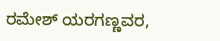ರಮೇಶ್ ಯರಗಣ್ಣವರ,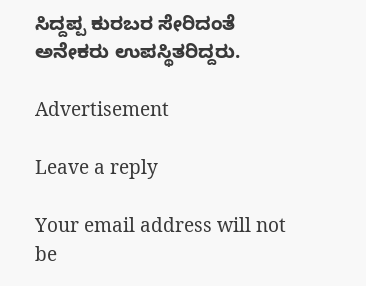ಸಿದ್ದಪ್ಪ ಕುರಬರ ಸೇರಿದಂತೆ ಅನೇಕರು ಉಪಸ್ಥಿತರಿದ್ದರು.

Advertisement

Leave a reply

Your email address will not be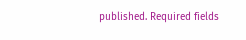published. Required fields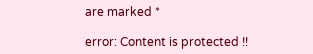are marked *

error: Content is protected !!